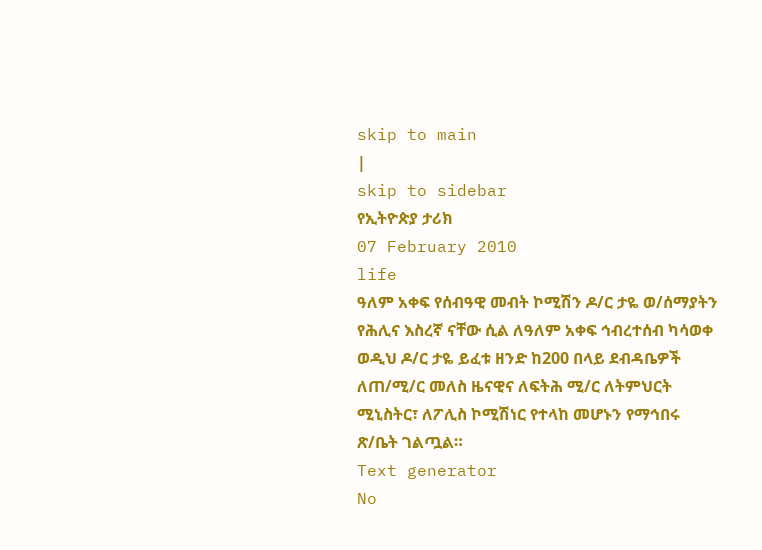skip to main
|
skip to sidebar
የኢትዮጵያ ታሪክ
07 February 2010
life
ዓለም አቀፍ የሰብዓዊ መብት ኮሚሽን ዶ/ር ታዬ ወ/ሰማያትን የሕሊና እስረኛ ናቸው ሲል ለዓለም አቀፍ ኅብረተሰብ ካሳወቀ ወዲህ ዶ/ር ታዬ ይፈቱ ዘንድ ከ200 በላይ ደብዳቤዎች ለጠ/ሚ/ር መለስ ዜናዊና ለፍትሕ ሚ/ር ለትምህርት ሚኒስትር፣ ለፖሊስ ኮሚሽነር የተላከ መሆኑን የማኅበሩ ጽ/ቤት ገልጧል።
Text generator
No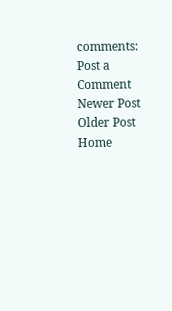comments:
Post a Comment
Newer Post
Older Post
Home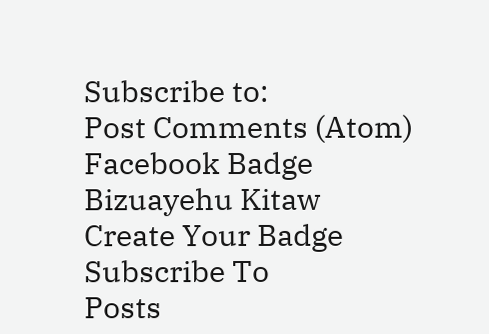Subscribe to:
Post Comments (Atom)
Facebook Badge
Bizuayehu Kitaw
Create Your Badge
Subscribe To
Posts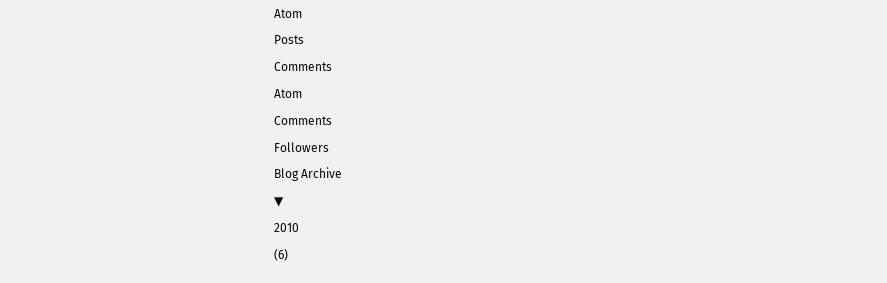Atom
Posts
Comments
Atom
Comments
Followers
Blog Archive
▼
2010
(6)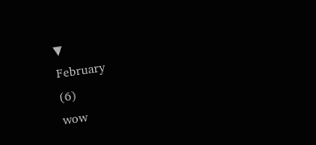▼
February
(6)
wow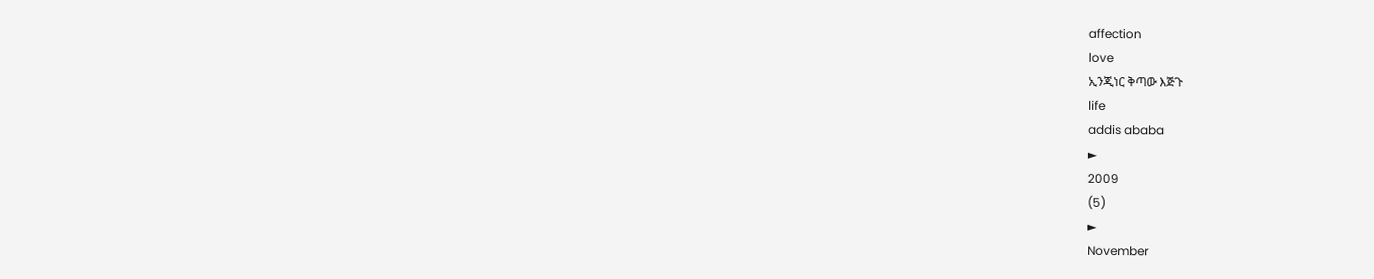affection
love
ኢንጂነር ቅጣው እጅጉ
life
addis ababa
►
2009
(5)
►
November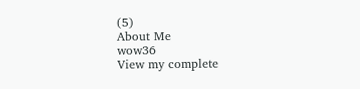(5)
About Me
wow36
View my complete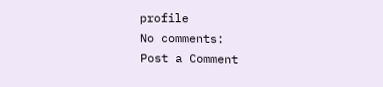profile
No comments:
Post a Comment